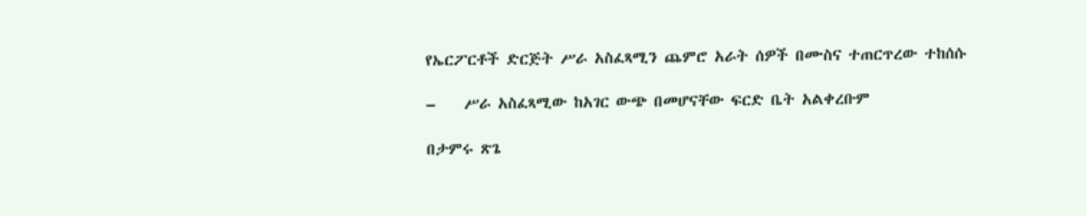የኤርፖርቶች ድርጅት ሥራ አስፈጻሚን ጨምሮ አራት ሰዎች በሙስና ተጠርጥረው ተከሰሱ

–    ሥራ አስፈጻሚው ከአገር ውጭ በመሆናቸው ፍርድ ቤት አልቀረቡም

በታምሩ ጽጌ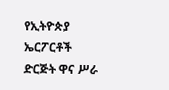የኢትዮጵያ ኤርፖርቶች ድርጅት ዋና ሥራ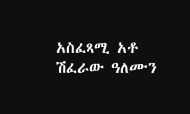አስፈጻሚ አቶ ሽፈራው ዓለሙን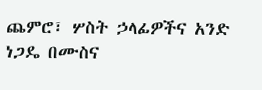ጨምሮ፣ ሦስት ኃላፊዎችና አንድ ነጋዴ በሙስና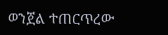ወንጀል ተጠርጥረው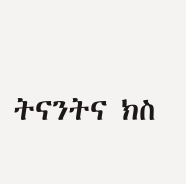ትናንትና ክስ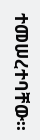ተመሠረተባቸው፡፡